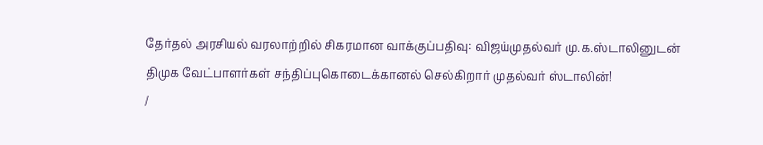தேர்தல் அரசியல் வரலாற்றில் சிகரமான வாக்குப்பதிவு: விஜய்முதல்வர் மு.க.ஸ்டாலினுடன் திமுக வேட்பாளர்கள் சந்திப்புகொடைக்கானல் செல்கிறார் முதல்வர் ஸ்டாலின்!
/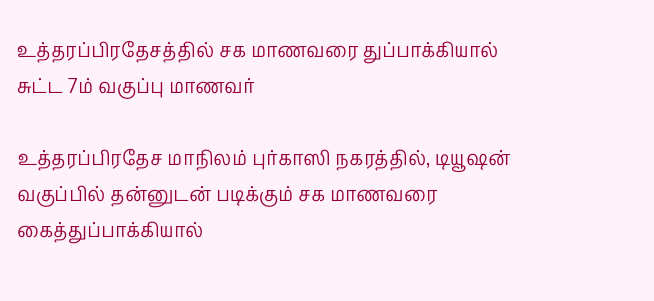உத்தரப்பிரதேசத்தில் சக மாணவரை துப்பாக்கியால் சுட்ட 7ம் வகுப்பு மாணவர்

உத்தரப்பிரதேச மாநிலம் புர்காஸி நகரத்தில், டியூஷன் வகுப்பில் தன்னுடன் படிக்கும் சக மாணவரை கைத்துப்பாக்கியால்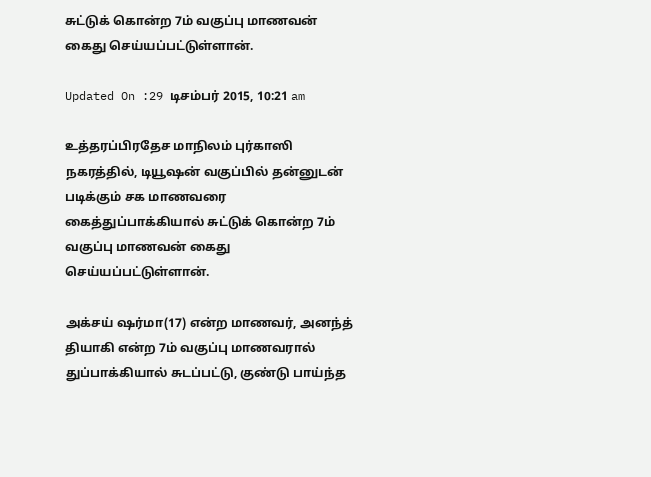சுட்டுக் கொன்ற 7ம் வகுப்பு மாணவன் கைது செய்யப்பட்டுள்ளான்.

Updated On :29 டிசம்பர் 2015, 10:21 am

உத்தரப்பிரதேச மாநிலம் புர்காஸி நகரத்தில், டியூஷன் வகுப்பில் தன்னுடன் படிக்கும் சக மாணவரை கைத்துப்பாக்கியால் சுட்டுக் கொன்ற 7ம் வகுப்பு மாணவன் கைது செய்யப்பட்டுள்ளான்.

அக்சய் ஷர்மா(17) என்ற மாணவர், அனந்த் தியாகி என்ற 7ம் வகுப்பு மாணவரால் துப்பாக்கியால் சுடப்பட்டு, குண்டு பாய்ந்த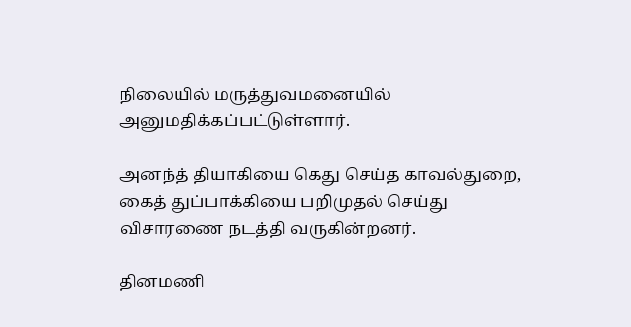நிலையில் மருத்துவமனையில் அனுமதிக்கப்பட்டுள்ளார்.

அனந்த் தியாகியை கெது செய்த காவல்துறை, கைத் துப்பாக்கியை பறிமுதல் செய்து விசாரணை நடத்தி வருகின்றனர்.

தினமணி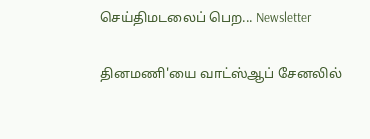செய்திமடலைப் பெற... Newsletter

தினமணி'யை வாட்ஸ்ஆப் சேனலில்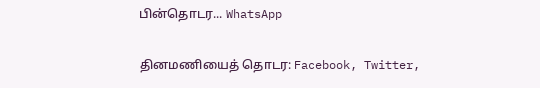பின்தொடர... WhatsApp

தினமணியைத் தொடர: Facebook, Twitter,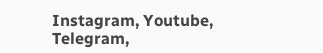Instagram, Youtube, Telegram,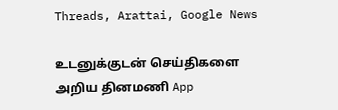Threads, Arattai, Google News

உடனுக்குடன் செய்திகளை அறிய தினமணி App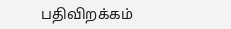பதிவிறக்கம்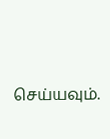செய்யவும்.